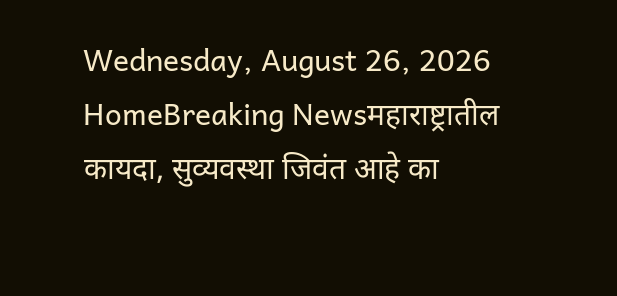Wednesday, August 26, 2026
HomeBreaking Newsमहाराष्ट्रातील कायदा, सुव्यवस्था जिवंत आहे का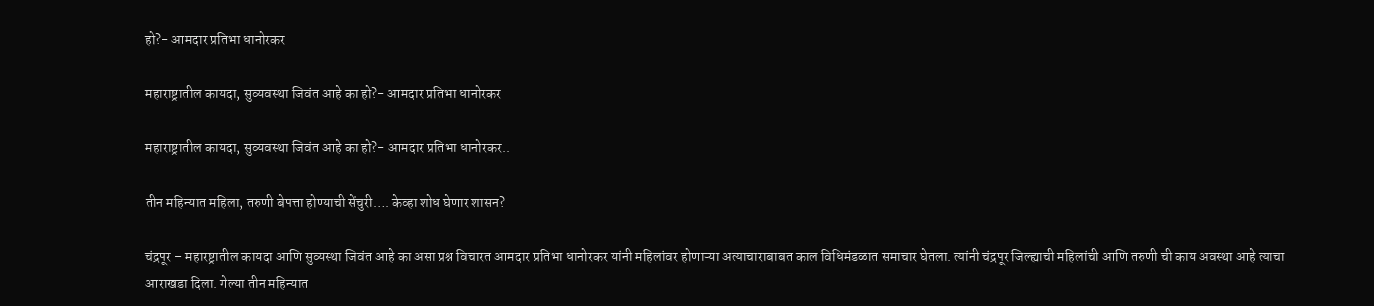हो?- आमदार प्रतिभा धानोरकर

महाराष्ट्रातील कायदा, सुव्यवस्था जिवंत आहे का हो?- आमदार प्रतिभा धानोरकर

महाराष्ट्रातील कायदा, सुव्यवस्था जिवंत आहे का हो?- आमदार प्रतिभा धानोरकर..

तीन महिन्यात महिला, तरुणी बेपत्ता होण्याची सेंचुरी…. केव्हा शोध घेणार शासन?

चंद्रपूर – महारष्ट्रातील कायदा आणि सुव्यस्था जिवंत आहे का असा प्रश्न विचारत आमदार प्रतिभा धानोरकर यांनी महिलांवर होणाऱ्या अत्याचाराबाबत काल विधिमंडळात समाचार घेतला. त्यांनी चंद्रपूर जिल्ह्याची महिलांची आणि तरुणी ची काय अवस्था आहे त्याचा आराखडा दिला. गेल्या तीन महिन्यात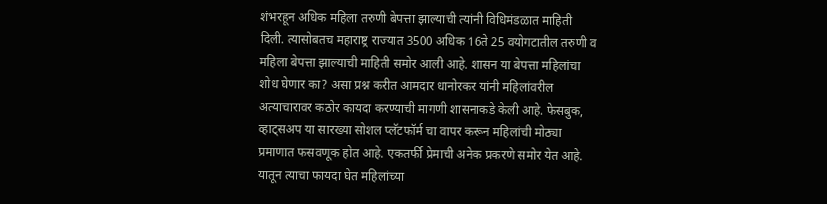शंभरहून अधिक महिला तरुणी बेपत्ता झाल्याची त्यांनी विधिमंडळात माहिती दिली. त्यासोबतच महाराष्ट्र राज्यात 3500 अधिक 16ते 25 वयोगटातील तरुणी व महिला बेपत्ता झाल्याची माहिती समोर आली आहे. शासन या बेपत्ता महिलांचा शोध घेणार का? असा प्रश्न करीत आमदार धानोरकर यांनी महिलांवरील अत्याचारावर कठोर कायदा करण्याची मागणी शासनाकडे केली आहे. फेसबुक, व्हाट्सअप या सारख्या सोशल प्लॅटफॉर्म चा वापर करून महिलांची मोठ्या प्रमाणात फसवणूक होत आहे. एकतर्फी प्रेमाची अनेक प्रकरणे समोर येत आहे. यातून त्याचा फायदा घेत महिलांच्या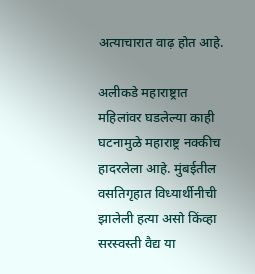अत्याचारात वाढ़ होत आहे.

अलीकडे महाराष्ट्रात महिलांवर घडलेल्या काही घटनामुळे महाराष्ट्र नक्कीच हादरलेला आहे. मुंबईतील वसतिगृहात विध्यार्थीनीची झालेली हत्या असो किंव्हा सरस्वस्ती वैद्य या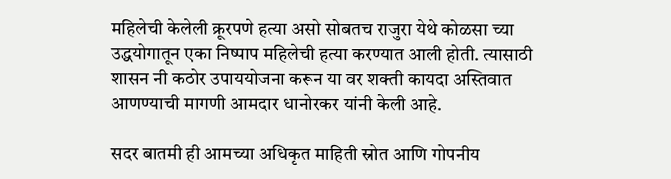महिलेची केलेली क्रूरपणे हत्या असो सोबतच राजुरा येथे कोळसा च्या उद्धयोगातून एका निष्पाप महिलेची हत्या करण्यात आली होती. त्यासाठी शासन नी कठोर उपाययोजना करून या वर शक्ती कायदा अस्तिवात आणण्याची मागणी आमदार धानोरकर यांनी केली आहे.

सदर बातमी ही आमच्या अधिकृत माहिती स्रोत आणि गोपनीय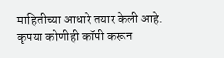माहितीच्या आधारे तयार केली आहे. कृपया कोणीही कॉपी करून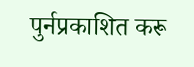पुर्नप्रकाशित करू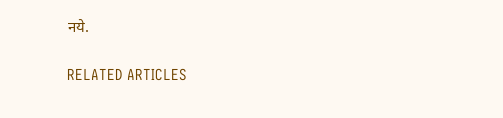नये.

RELATED ARTICLES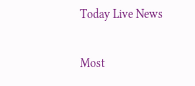Today Live News

Most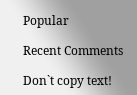Popular

Recent Comments

Don`t copy text!